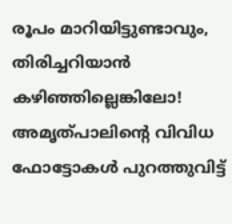രൂപം മാറിയിട്ടുണ്ടാവും, തിരിച്ചറിയാൻ കഴിഞ്ഞില്ലെങ്കിലോ! അമൃത്പാലിന്റെ വിവിധ ഫോട്ടോകൾ പുറത്തുവിട്ട്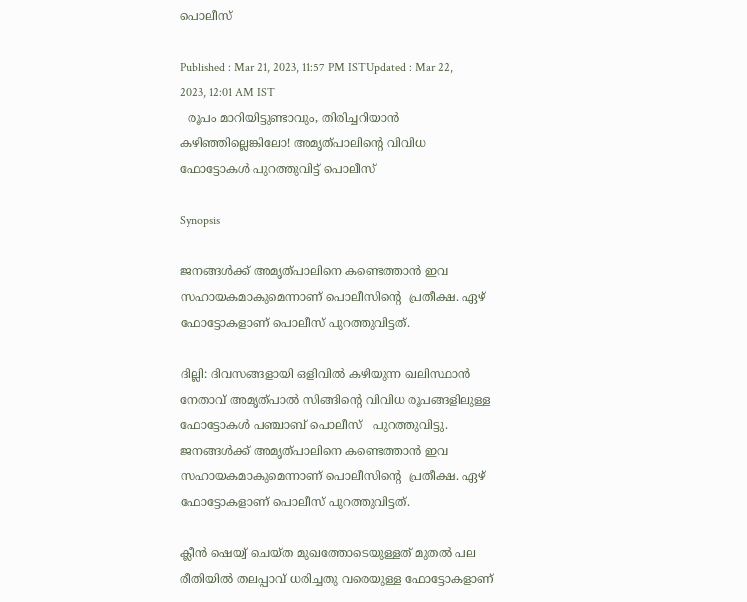പൊലീസ്

Published : Mar 21, 2023, 11:57 PM ISTUpdated : Mar 22, 2023, 12:01 AM IST
  രൂപം മാറിയിട്ടുണ്ടാവും, തിരിച്ചറിയാൻ കഴിഞ്ഞില്ലെങ്കിലോ! അമൃത്പാലിന്റെ വിവിധ ഫോട്ടോകൾ പുറത്തുവിട്ട് പൊലീസ്

Synopsis

ജനങ്ങൾക്ക് അമൃത്പാലിനെ കണ്ടെത്താൻ ഇവ സഹായകമാകുമെന്നാണ് പൊലീസിന്റെ  പ്രതീക്ഷ. ഏഴ് ഫോട്ടോകളാണ് പൊലീസ് പുറത്തുവിട്ടത്.

ദില്ലി: ദിവസങ്ങളായി ഒളിവിൽ കഴിയുന്ന ഖലിസ്ഥാൻ നേതാവ് അമൃത്പാൽ സിങ്ങിന്റെ വിവിധ രൂപങ്ങളിലുള്ള ഫോട്ടോകൾ പഞ്ചാബ് പൊലീസ്   പുറത്തുവിട്ടു.  ജനങ്ങൾക്ക് അമൃത്പാലിനെ കണ്ടെത്താൻ ഇവ സഹായകമാകുമെന്നാണ് പൊലീസിന്റെ  പ്രതീക്ഷ. ഏഴ് ഫോട്ടോകളാണ് പൊലീസ് പുറത്തുവിട്ടത്.

ക്ലീൻ ഷെയ്വ് ചെയ്ത മുഖത്തോടെയുള്ളത് മുതൽ പല രീതിയിൽ തലപ്പാവ് ധരിച്ചതു വരെയുള്ള ഫോട്ടോകളാണ്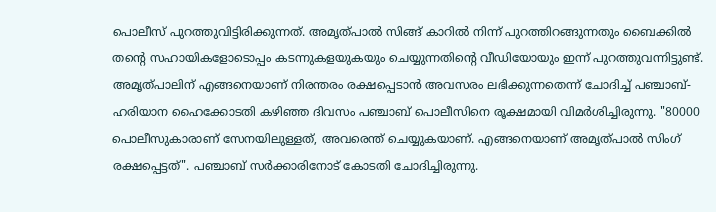പൊലീസ് പുറത്തുവിട്ടിരിക്കുന്നത്. അമൃത്‌പാൽ സിങ്ങ് കാറിൽ നിന്ന് പുറത്തിറങ്ങുന്നതും ബൈക്കിൽ തന്റെ സഹായികളോടൊപ്പം കടന്നുകളയുകയും ചെയ്യുന്നതിന്റെ വീഡിയോയും ഇന്ന് പുറത്തുവന്നിട്ടുണ്ട്. അമൃത്പാലിന് എങ്ങനെയാണ് നിരന്തരം രക്ഷപ്പെടാൻ അവസരം ലഭിക്കുന്നതെന്ന് ചോദിച്ച് പഞ്ചാബ്-ഹരിയാന ഹൈക്കോടതി കഴിഞ്ഞ ദിവസം പഞ്ചാബ് പൊലീസിനെ രൂക്ഷമായി വിമർശിച്ചിരുന്നു. "80000 പൊലീസുകാരാണ് സേനയിലുള്ളത്, അവരെന്ത് ചെയ്യുകയാണ്. എങ്ങനെയാണ് അമൃത്പാൽ സിംഗ് രക്ഷപ്പെട്ടത്". പഞ്ചാബ് സർക്കാരിനോട് കോടതി ചോദിച്ചിരുന്നു.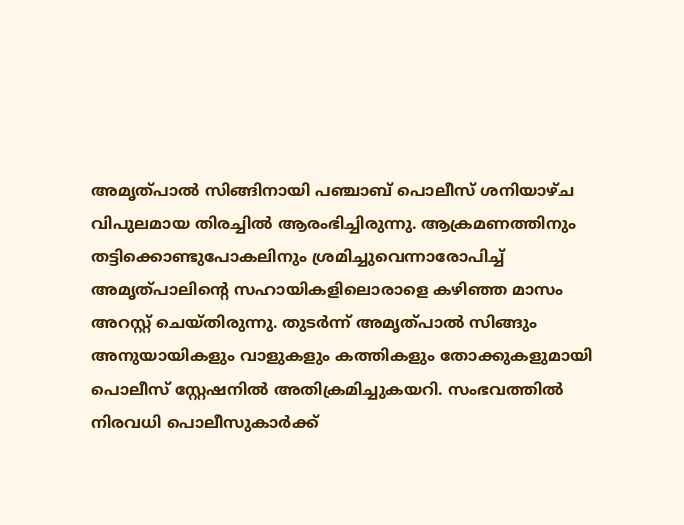അമൃത്പാൽ സിങ്ങിനായി പഞ്ചാബ് പൊലീസ് ശനിയാഴ്ച വിപുലമായ തിരച്ചിൽ ആരംഭിച്ചിരുന്നു. ആക്രമണത്തിനും തട്ടിക്കൊണ്ടുപോകലിനും ശ്രമിച്ചുവെന്നാരോപിച്ച് അമൃത്പാലിന്റെ സഹായികളിലൊരാളെ കഴിഞ്ഞ മാസം അറസ്റ്റ് ചെയ്തിരുന്നു. തുടർന്ന് അമൃത്പാൽ സിങ്ങും അനുയായികളും വാളുകളും കത്തികളും തോക്കുകളുമായി പൊലീസ് സ്റ്റേഷനിൽ അതിക്രമിച്ചുകയറി. സംഭവത്തിൽ നിരവധി പൊലീസുകാർക്ക്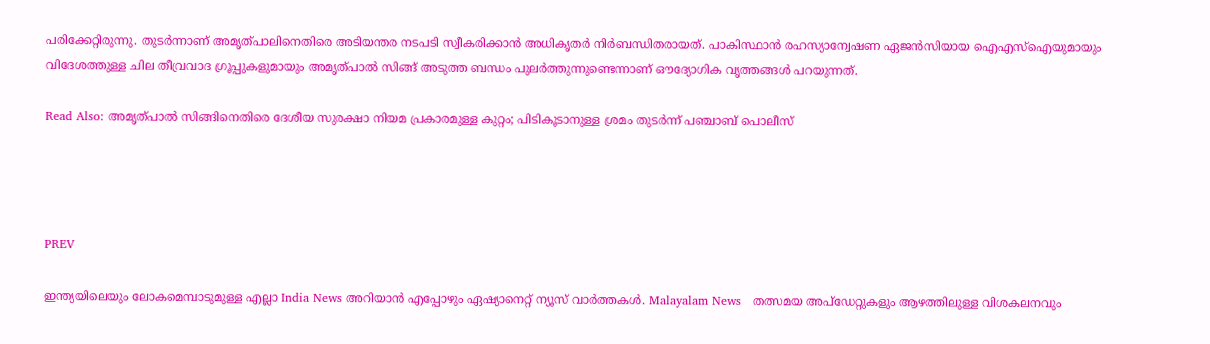പരിക്കേറ്റിരുന്നു. തുടർന്നാണ് അമൃത്പാലിനെതിരെ അടിയന്തര നടപടി സ്വീകരിക്കാൻ അധികൃതർ നിർബന്ധിതരായത്. പാകിസ്ഥാൻ രഹസ്യാന്വേഷണ ഏജൻസിയായ ഐഎസ്‌ഐയുമായും വിദേശത്തുള്ള ചില തീവ്രവാദ ഗ്രൂപ്പുകളുമായും അമൃത്പാൽ സിങ്ങ് അടുത്ത ബന്ധം പുലർത്തുന്നുണ്ടെന്നാണ് ഔദ്യോഗിക വൃത്തങ്ങൾ പറയുന്നത്.

Read Also: അമൃത്പാൽ സിങ്ങിനെതിരെ ദേശീയ സുരക്ഷാ നിയമ പ്രകാരമുള്ള കുറ്റം; പിടികൂടാനുള്ള ശ്രമം തുടർന്ന് പഞ്ചാബ് പൊലീസ്




PREV

ഇന്ത്യയിലെയും ലോകമെമ്പാടുമുള്ള എല്ലാ India News അറിയാൻ എപ്പോഴും ഏഷ്യാനെറ്റ് ന്യൂസ് വാർത്തകൾ. Malayalam News   തത്സമയ അപ്‌ഡേറ്റുകളും ആഴത്തിലുള്ള വിശകലനവും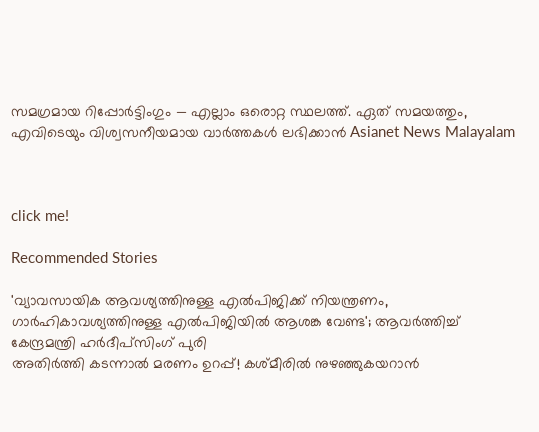സമഗ്രമായ റിപ്പോർട്ടിംഗും — എല്ലാം ഒരൊറ്റ സ്ഥലത്ത്. ഏത് സമയത്തും, എവിടെയും വിശ്വസനീയമായ വാർത്തകൾ ലഭിക്കാൻ Asianet News Malayalam



click me!

Recommended Stories

'വ്യാവസായിക ആവശ്യത്തിനുള്ള എൽപിജിക്ക് നിയന്ത്രണം, ഗാർഹികാവശ്യത്തിനുള്ള എൽപിജിയിൽ ആശങ്ക വേണ്ട'; ആവർത്തിച്ച് കേന്ദ്രമന്ത്രി ഹർദീപ്സിംഗ് പുരി
അതിർത്തി കടന്നാൽ മരണം ഉറപ്പ്! കശ്മീരിൽ നുഴഞ്ഞുകയറാൻ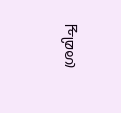ശ്രമിച്ച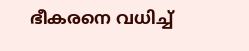ഭീകരനെ വധിച്ച്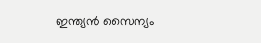ഇന്ത്യൻ സൈന്യം